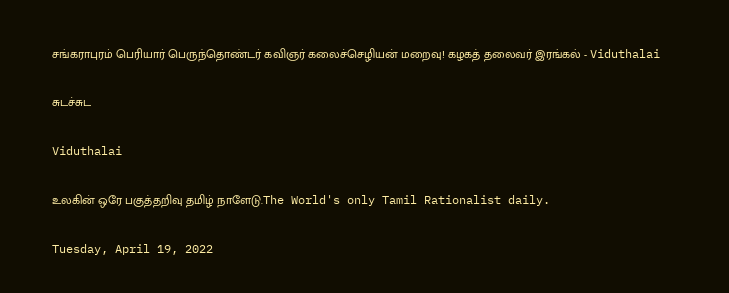சங்கராபுரம் பெரியார் பெருந்தொண்டர் கவிஞர் கலைச்செழியன் மறைவு! கழகத் தலைவர் இரங்கல் - Viduthalai

சுடச்சுட

Viduthalai

உலகின் ஒரே பகுத்தறிவு தமிழ் நாளேடு.The World's only Tamil Rationalist daily.

Tuesday, April 19, 2022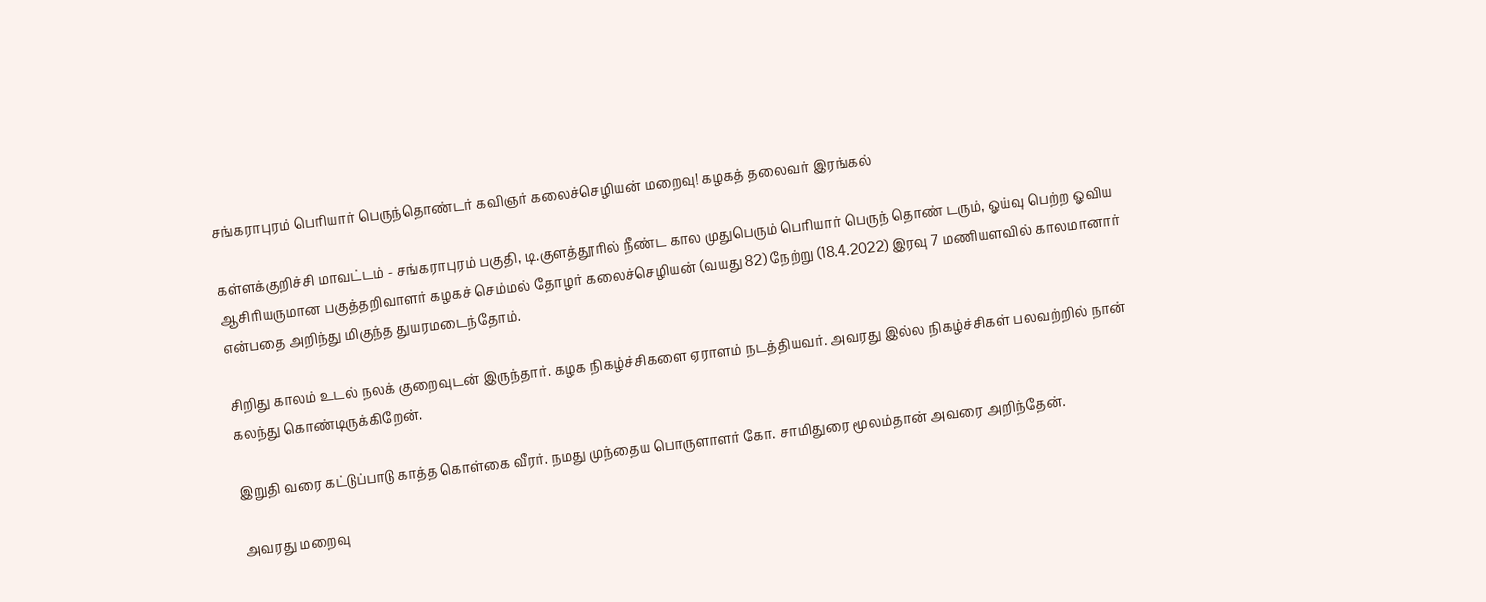சங்கராபுரம் பெரியார் பெருந்தொண்டர் கவிஞர் கலைச்செழியன் மறைவு! கழகத் தலைவர் இரங்கல்

கள்ளக்குறிச்சி மாவட்டம் - சங்கராபுரம் பகுதி, டி.குளத்தூரில் நீண்ட கால முதுபெரும் பெரியார் பெருந் தொண் டரும், ஓய்வு பெற்ற ஓவிய ஆசிரியருமான பகுத்தறிவாளர் கழகச் செம்மல் தோழர் கலைச்செழியன் (வயது 82) நேற்று (18.4.2022) இரவு 7 மணியளவில் காலமானார் என்பதை அறிந்து மிகுந்த துயரமடைந்தோம்.

சிறிது காலம் உடல் நலக் குறைவுடன் இருந்தார். கழக நிகழ்ச்சிகளை ஏராளம் நடத்தியவர். அவரது இல்ல நிகழ்ச்சிகள் பலவற்றில் நான் கலந்து கொண்டிருக்கிறேன்.

இறுதி வரை கட்டுப்பாடு காத்த கொள்கை வீரர். நமது முந்தைய பொருளாளர் கோ. சாமிதுரை மூலம்தான் அவரை அறிந்தேன்.

அவரது மறைவு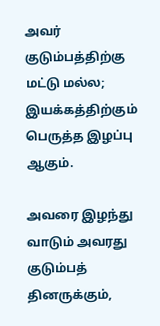அவர் குடும்பத்திற்கு மட்டு மல்ல; இயக்கத்திற்கும் பெருத்த இழப்பு ஆகும்.

அவரை இழந்து வாடும் அவரது குடும்பத் தினருக்கும்,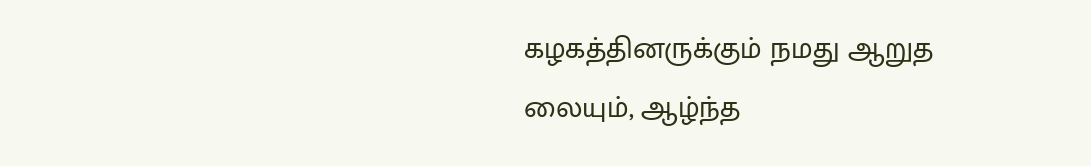கழகத்தினருக்கும் நமது ஆறுத லையும், ஆழ்ந்த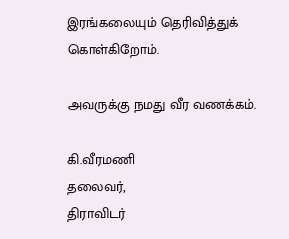இரங்கலையும் தெரிவித்துக் கொள்கிறோம்.

அவருக்கு நமது வீர வணக்கம்.

கி.வீரமணி
தலைவர்,
திராவிடர்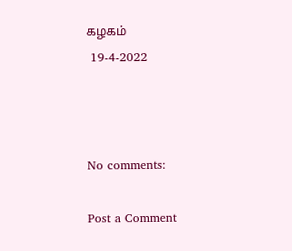கழகம்
 19-4-2022



No comments:

Post a Comment